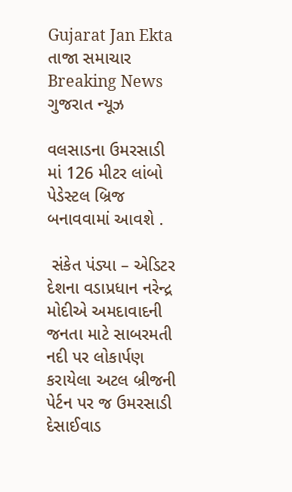Gujarat Jan Ekta
તાજા સમાચાર
Breaking News ગુજરાત ન્યૂઝ

વલસાડના ઉમરસાડી માં 126 મીટર લાંબો પેડેસ્ટલ બ્રિજ બનાવવામાં આવશે .

 સંકેત પંડ્યા – એડિટર
દેશના વડાપ્રધાન નરેન્દ્ર મોદીએ અમદાવાદની જનતા માટે સાબરમતી નદી પર લોકાર્પણ કરાયેલા અટલ બ્રીજની પેર્ટન પર જ ઉમરસાડી દેસાઈવાડ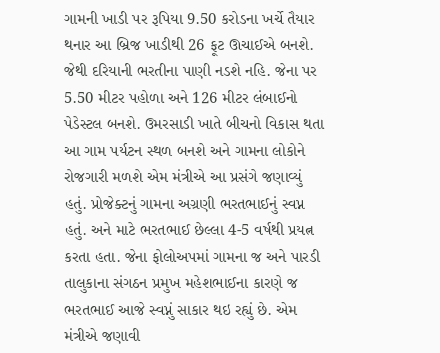ગામની ખાડી પર રૂપિયા 9.50 કરોડના ખર્ચે તૈયાર થનાર આ બ્રિજ ખાડીથી 26 ફૂટ ઊચાઈએ બનશે. જેથી દરિયાની ભરતીના પાણી નડશે નહિ. જેના પર 5.50 મીટર પહોળા અને 126 મીટર લંબાઈનો પેડેસ્ટલ બનશે. ઉમરસાડી ખાતે બીચનો વિકાસ થતા આ ગામ પર્યટન સ્થળ બનશે અને ગામના લોકોને રોજગારી મળશે એમ મંત્રીએ આ પ્રસંગે જણાવ્યું હતું. પ્રોજેક્ટનું ગામના અગ્રણી ભરતભાઈનું સ્વપ્ન હતું. અને માટે ભરતભાઈ છેલ્લા 4-5 વર્ષથી પ્રયત્ન કરતા હતા. જેના ફોલોઅપમાં ગામના જ અને પારડી તાલુકાના સંગઠન પ્રમુખ મહેશભાઈના કારણે જ ભરતભાઈ આજે સ્વપ્નું સાકાર થઇ રહ્યું છે. એમ મંત્રીએ જણાવી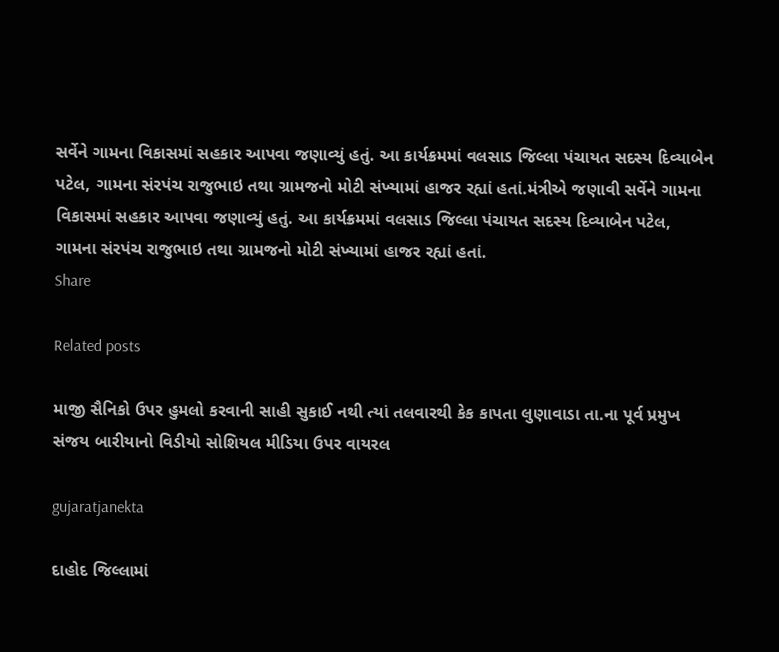સર્વેને ગામના વિકાસમાં સહકાર આપવા જણાવ્યું હતું. આ કાર્યક્રમમાં વલસાડ જિલ્લા પંચાયત સદસ્ય દિવ્યાબેન પટેલ, ગામના સંરપંચ રાજુભાઇ તથા ગ્રામજનો મોટી સંખ્યામાં હાજર રહ્યાં હતાં.મંત્રીએ જણાવી સર્વેને ગામના વિકાસમાં સહકાર આપવા જણાવ્યું હતું. આ કાર્યક્રમમાં વલસાડ જિલ્લા પંચાયત સદસ્ય દિવ્યાબેન પટેલ, ગામના સંરપંચ રાજુભાઇ તથા ગ્રામજનો મોટી સંખ્યામાં હાજર રહ્યાં હતાં.
Share

Related posts

માજી સૈનિકો ઉપર હુમલો કરવાની સાહી સુકાઈ નથી ત્યાં તલવારથી કેક કાપતા લુણાવાડા તા.ના પૂર્વ પ્રમુખ સંજય બારીયાનો વિડીયો સોશિયલ મીડિયા ઉપર વાયરલ

gujaratjanekta

દાહોદ જિલ્લામાં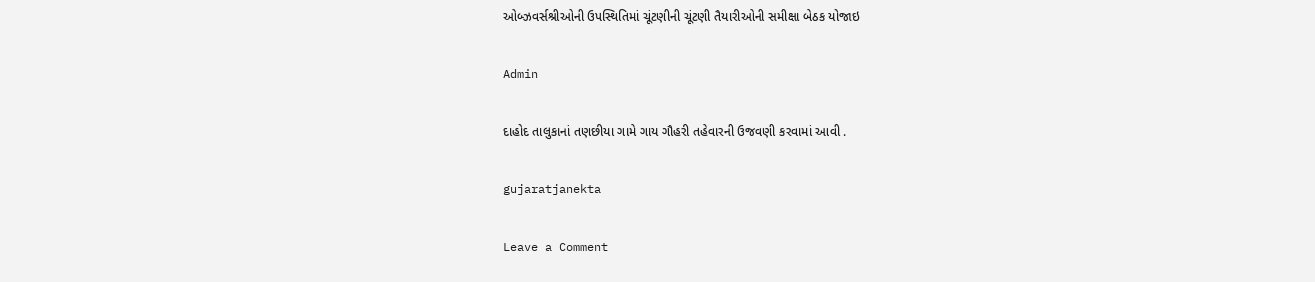ઓબ્ઝવર્સશ્રીઓની ઉપસ્થિતિમાં ચૂંટણીની ચૂંટણી તૈયારીઓની સમીક્ષા બેઠક યોજાઇ

Admin

દાહોદ તાલુકાનાં તણછીયા ગામે ગાય ગૌહરી તહેવારની ઉજવણી કરવામાં આવી .

gujaratjanekta

Leave a Comment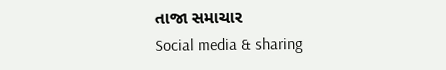તાજા સમાચાર
Social media & sharing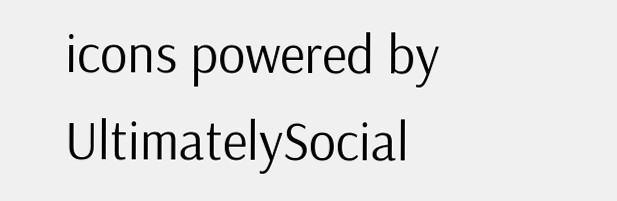icons powered by UltimatelySocial